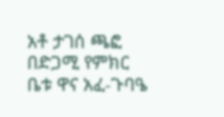አቶ ታገሰ ጫፎ በድጋሚ የምክር ቤቱ ዋና አፈ-ጉባዔ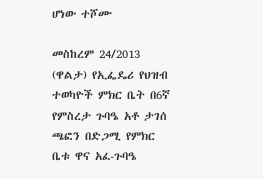ሆነው ተሾሙ

መስከረም 24/2013 (ዋልታ) የኢፌዴሪ የህዝብ ተወካዮች ምክር ቤት በ6ኛ የምስረታ ጉባዔ አቶ ታገሰ ጫፎን በድጋሚ የምክር ቤቱ ዋና አፈ-ጉባዔ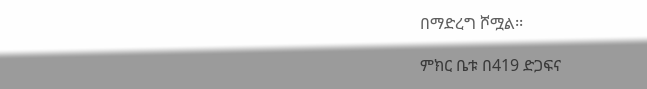በማድረግ ሾሟል፡፡

ምክር ቤቱ በ419 ድጋፍና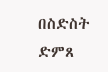በስድስት ድምጸ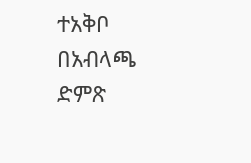ተአቅቦ በአብላጫ ድምጽ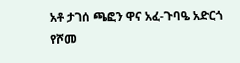አቶ ታገሰ ጫፎን ዋና አፈ-ጉባዔ አድርጎ የሾመ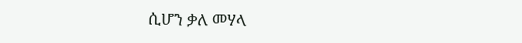ሲሆን ቃለ መሃላ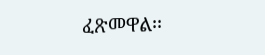ፈጽመዋል፡፡